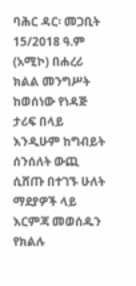ባሕር ዳር፡ መጋቢት 15/2018 ዓ.ም (አሚኮ) በሐረሪ ክልል መንግሥት ከወሰነው የነዳጅ ታሪፍ በላይ እንዲሁም ከግብይት ሰንሰለት ውጪ ሲሸጡ በተገኙ ሁለት ማደያዎች ላይ እርምጃ መወሰዱን የክልሉ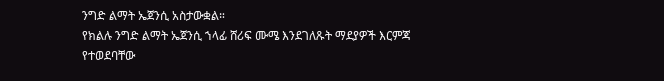ንግድ ልማት ኤጀንሲ አስታውቋል።
የክልሉ ንግድ ልማት ኤጀንሲ ኀላፊ ሸሪፍ ሙሜ እንደገለጹት ማደያዎች እርምጃ የተወደባቸው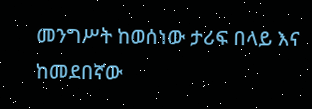መንግሥት ከወሰነው ታሪፍ በላይ እና ከመደበኛው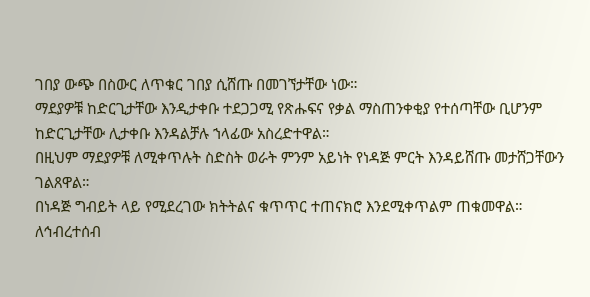ገበያ ውጭ በስውር ለጥቁር ገበያ ሲሸጡ በመገኘታቸው ነው።
ማደያዎቹ ከድርጊታቸው እንዲታቀቡ ተደጋጋሚ የጽሑፍና የቃል ማስጠንቀቂያ የተሰጣቸው ቢሆንም ከድርጊታቸው ሊታቀቡ እንዳልቻሉ ኀላፊው አስረድተዋል።
በዚህም ማደያዎቹ ለሚቀጥሉት ስድስት ወራት ምንም አይነት የነዳጅ ምርት እንዳይሸጡ መታሸጋቸውን ገልጸዋል።
በነዳጅ ግብይት ላይ የሚደረገው ክትትልና ቁጥጥር ተጠናክሮ እንደሚቀጥልም ጠቁመዋል።
ለኅብረተሰብ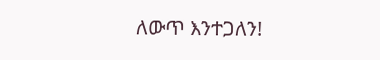ለውጥ እንተጋለን!